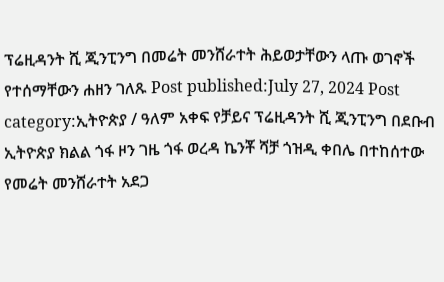ፕሬዚዳንት ሺ ጂንፒንግ በመሬት መንሸራተት ሕይወታቸውን ላጡ ወገኖች የተሰማቸውን ሐዘን ገለጹ Post published:July 27, 2024 Post category:ኢትዮጵያ / ዓለም አቀፍ የቻይና ፕሬዚዳንት ሺ ጂንፒንግ በደቡብ ኢትዮጵያ ክልል ጎፋ ዞን ገዜ ጎፋ ወረዳ ኬንቾ ሻቻ ጎዝዲ ቀበሌ በተከሰተው የመሬት መንሸራተት አደጋ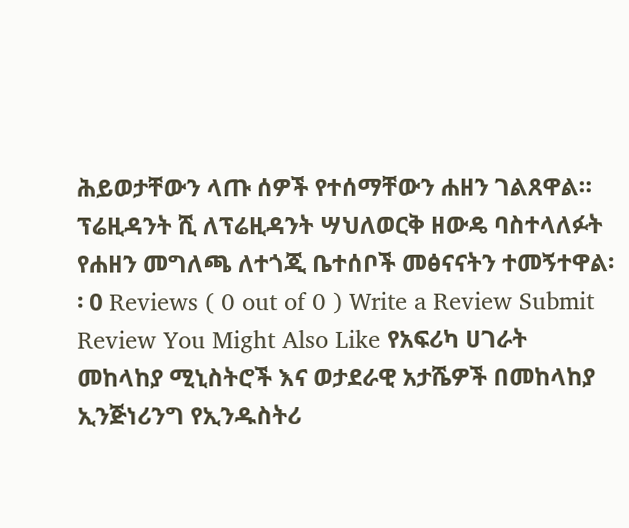ሕይወታቸውን ላጡ ሰዎች የተሰማቸውን ሐዘን ገልጸዋል። ፕሬዚዳንት ሺ ለፕሬዚዳንት ሣህለወርቅ ዘውዴ ባስተላለፉት የሐዘን መግለጫ ለተጎጂ ቤተሰቦች መፅናናትን ተመኝተዋል፡፡ 0 Reviews ( 0 out of 0 ) Write a Review Submit Review You Might Also Like የአፍሪካ ሀገራት መከላከያ ሚኒስትሮች እና ወታደራዊ አታሼዎች በመከላከያ ኢንጅነሪንግ የኢንዱስትሪ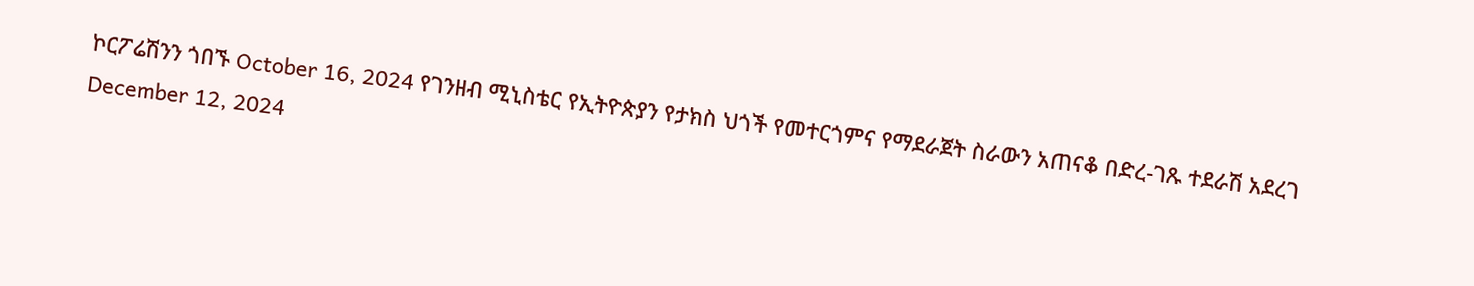ኮርፖሬሽንን ጎበኙ October 16, 2024 የገንዘብ ሚኒስቴር የኢትዮጵያን የታክስ ህጎች የመተርጎምና የማደራጀት ስራውን አጠናቆ በድረ-ገጹ ተደራሽ አደረገ December 12, 2024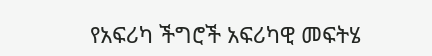የአፍሪካ ችግሮች አፍሪካዊ መፍትሄ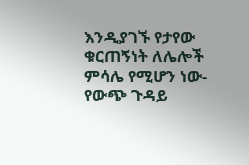እንዲያገኙ የታየው ቁርጠኝነት ለሌሎች ምሳሌ የሚሆን ነው- የውጭ ጉዳይ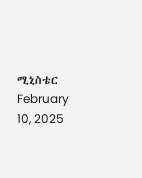ሚኒስቴር February 10, 2025